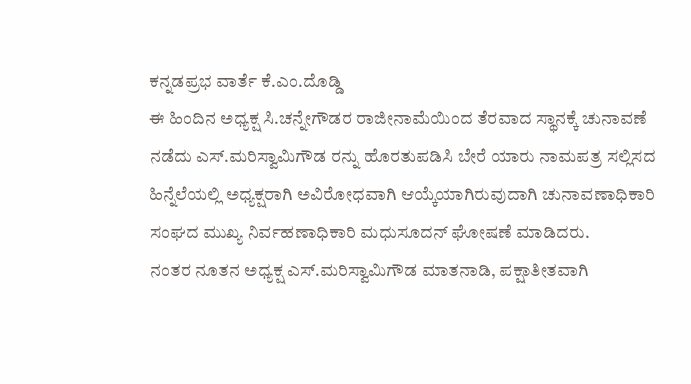ಕನ್ನಡಪ್ರಭ ವಾರ್ತೆ ಕೆ.ಎಂ.ದೊಡ್ಡಿ
ಈ ಹಿಂದಿನ ಅಧ್ಯಕ್ಷ ಸಿ.ಚನ್ನೇಗೌಡರ ರಾಜೀನಾಮೆಯಿಂದ ತೆರವಾದ ಸ್ಥಾನಕ್ಕೆ ಚುನಾವಣೆ ನಡೆದು ಎಸ್.ಮರಿಸ್ವಾಮಿಗೌಡ ರನ್ನು ಹೊರತುಪಡಿಸಿ ಬೇರೆ ಯಾರು ನಾಮಪತ್ರ ಸಲ್ಲಿಸದ ಹಿನ್ನೆಲೆಯಲ್ಲಿ ಅಧ್ಯಕ್ಷರಾಗಿ ಅವಿರೋಧವಾಗಿ ಆಯ್ಕೆಯಾಗಿರುವುದಾಗಿ ಚುನಾವಣಾಧಿಕಾರಿ ಸಂಘದ ಮುಖ್ಯ ನಿರ್ವಹಣಾಧಿಕಾರಿ ಮಧುಸೂದನ್ ಘೋಷಣೆ ಮಾಡಿದರು.
ನಂತರ ನೂತನ ಅಧ್ಯಕ್ಷ ಎಸ್.ಮರಿಸ್ವಾಮಿಗೌಡ ಮಾತನಾಡಿ, ಪಕ್ಷಾತೀತವಾಗಿ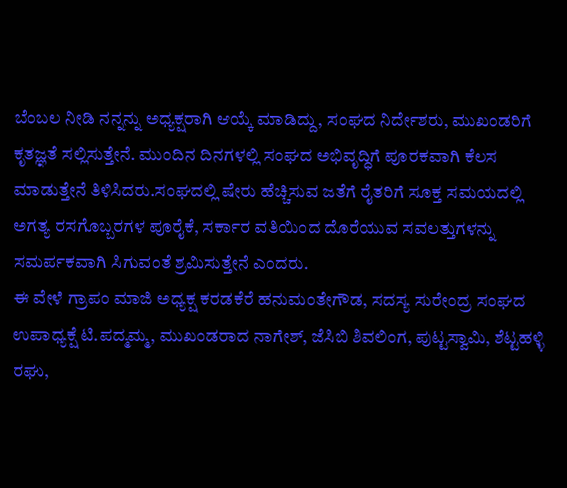ಬೆಂಬಲ ನೀಡಿ ನನ್ನನ್ನು ಅಧ್ಯಕ್ಷರಾಗಿ ಆಯ್ಕೆ ಮಾಡಿದ್ದು, ಸಂಘದ ನಿರ್ದೇಶರು, ಮುಖಂಡರಿಗೆ ಕೃತಜ್ಞತೆ ಸಲ್ಲಿಸುತ್ತೇನೆ. ಮುಂದಿನ ದಿನಗಳಲ್ಲಿ ಸಂಘದ ಅಭಿವೃದ್ಧಿಗೆ ಪೂರಕವಾಗಿ ಕೆಲಸ ಮಾಡುತ್ತೇನೆ ತಿಳಿಸಿದರು.ಸಂಘದಲ್ಲಿ ಷೇರು ಹೆಚ್ಚಿಸುವ ಜತೆಗೆ ರೈತರಿಗೆ ಸೂಕ್ತ ಸಮಯದಲ್ಲಿ ಅಗತ್ಯ ರಸಗೊಬ್ಬರಗಳ ಪೂರೈಕೆ, ಸರ್ಕಾರ ವತಿಯಿಂದ ದೊರೆಯುವ ಸವಲತ್ತುಗಳನ್ನು ಸಮರ್ಪಕವಾಗಿ ಸಿಗುವಂತೆ ಶ್ರಮಿಸುತ್ತೇನೆ ಎಂದರು.
ಈ ವೇಳೆ ಗ್ರಾಪಂ ಮಾಜಿ ಅಧ್ಯಕ್ಷ ಕರಡಕೆರೆ ಹನುಮಂತೇಗೌಡ, ಸದಸ್ಯ ಸುರೇಂದ್ರ ಸಂಘದ ಉಪಾಧ್ಯಕ್ಷೆ ಟಿ.ಪದ್ಮಮ್ಮ, ಮುಖಂಡರಾದ ನಾಗೇಶ್, ಜೆಸಿಬಿ ಶಿವಲಿಂಗ, ಪುಟ್ಟಸ್ವಾಮಿ, ಶೆಟ್ಟಹಳ್ಳಿ ರಘು,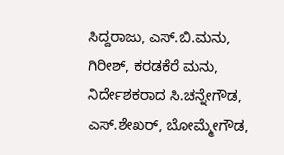ಸಿದ್ದರಾಜು, ಎಸ್.ಬಿ.ಮನು, ಗಿರೀಶ್, ಕರಡಕೆರೆ ಮನು, ನಿರ್ದೇಶಕರಾದ ಸಿ.ಚನ್ನೇಗೌಡ, ಎಸ್.ಶೇಖರ್, ಬೋಮ್ಮೇಗೌಡ,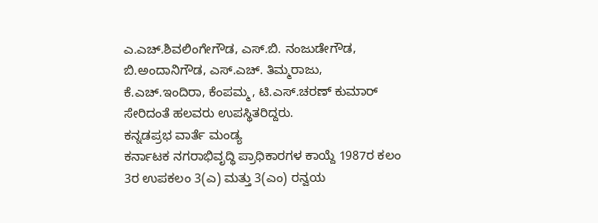ಎ.ಎಚ್.ಶಿವಲಿಂಗೇಗೌಡ, ಎಸ್.ಬಿ. ನಂಜುಡೇಗೌಡ, ಬಿ.ಅಂದಾನಿಗೌಡ, ಎಸ್.ಎಚ್. ತಿಮ್ಮರಾಜು, ಕೆ.ಎಚ್.ಇಂದಿರಾ, ಕೆಂಪಮ್ಮ, ಟಿ.ಎಸ್.ಚರಣ್ ಕುಮಾರ್ ಸೇರಿದಂತೆ ಹಲವರು ಉಪಸ್ಥಿತರಿದ್ದರು.
ಕನ್ನಡಪ್ರಭ ವಾರ್ತೆ ಮಂಡ್ಯ
ಕರ್ನಾಟಕ ನಗರಾಭಿವೃದ್ಧಿ ಪ್ರಾಧಿಕಾರಗಳ ಕಾಯ್ದೆ 1987ರ ಕಲಂ 3ರ ಉಪಕಲಂ 3(ಎ) ಮತ್ತು 3(ಎಂ) ರನ್ವಯ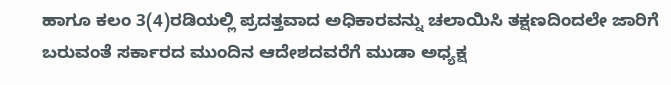ಹಾಗೂ ಕಲಂ 3(4)ರಡಿಯಲ್ಲಿ ಪ್ರದತ್ತವಾದ ಅಧಿಕಾರವನ್ನು ಚಲಾಯಿಸಿ ತಕ್ಷಣದಿಂದಲೇ ಜಾರಿಗೆ ಬರುವಂತೆ ಸರ್ಕಾರದ ಮುಂದಿನ ಆದೇಶದವರೆಗೆ ಮುಡಾ ಅಧ್ಯಕ್ಷ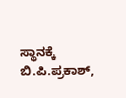ಸ್ಥಾನಕ್ಕೆ ಬಿ.ಪಿ.ಪ್ರಕಾಶ್,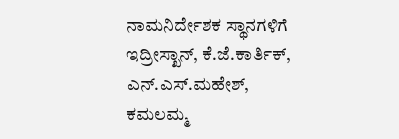ನಾಮನಿರ್ದೇಶಕ ಸ್ಥಾನಗಳಿಗೆ ಇದ್ರೀಸ್ಖಾನ್, ಕೆ.ಜೆ.ಕಾರ್ತಿಕ್, ಎನ್.ಎಸ್.ಮಹೇಶ್, ಕಮಲಮ್ಮ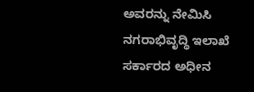ಅವರನ್ನು ನೇಮಿಸಿ ನಗರಾಭಿವೃದ್ಧಿ ಇಲಾಖೆ ಸರ್ಕಾರದ ಅಧೀನ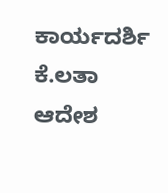ಕಾರ್ಯದರ್ಶಿ ಕೆ.ಲತಾ ಆದೇಶ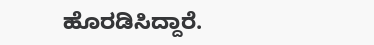ಹೊರಡಿಸಿದ್ದಾರೆ.